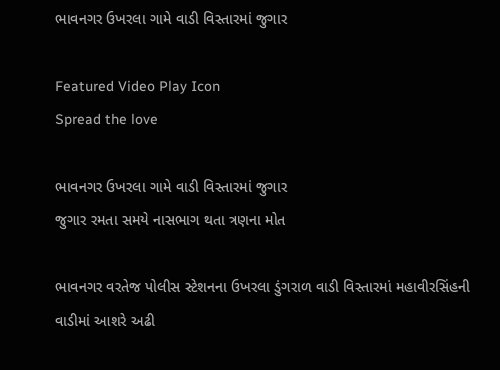ભાવનગર ઉખરલા ગામે વાડી વિસ્તારમાં જુગાર

Featured Video Play Icon
Spread the love

ભાવનગર ઉખરલા ગામે વાડી વિસ્તારમાં જુગાર
જુગાર રમતા સમયે નાસભાગ થતા ત્રણના મોત

ભાવનગર વરતેજ પોલીસ સ્ટેશનના ઉખરલા ડુંગરાળ વાડી વિસ્તારમાં મહાવીરસિંહની વાડીમાં આશરે અઢી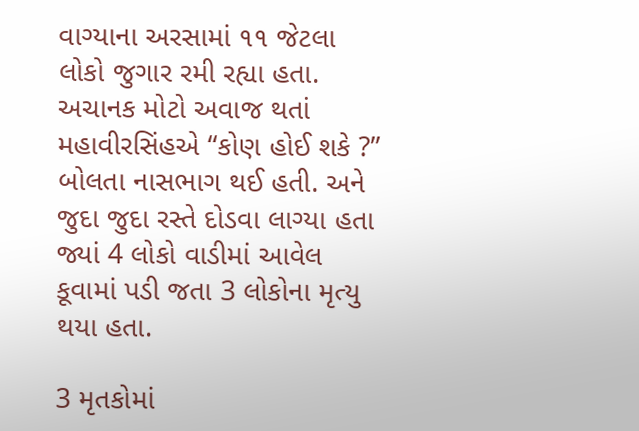વાગ્યાના અરસામાં ૧૧ જેટલા લોકો જુગાર રમી રહ્યા હતા. અચાનક મોટો અવાજ થતાં મહાવીરસિંહએ “કોણ હોઈ શકે ?” બોલતા નાસભાગ થઈ હતી. અને જુદા જુદા રસ્તે દોડવા લાગ્યા હતા જ્યાં 4 લોકો વાડીમાં આવેલ કૂવામાં પડી જતા 3 લોકોના મૃત્યુ થયા હતા.

3 મૃતકોમાં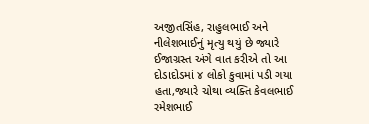અજીતસિંહ, રાહુલભાઈ અને નીલેશભાઈનું મૃત્યુ થયું છે જ્યારે ઈજાગ્રસ્ત અંગે વાત કરીએ તો આ દોડાદોડમાં ૪ લોકો કુવામાં પડી ગયા હતા,જ્યારે ચોથા વ્યક્તિ કેવલભાઈ રમેશભાઈ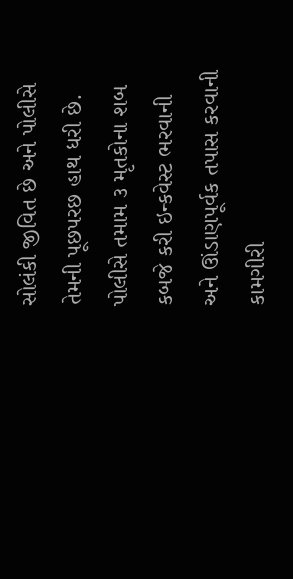સોલંકી જીવિત છે અને પોલીસે તેમની પૂછપરછ હાથ ધરી છે. પોલીસે તમામ ૩ મૃતકોના શબ કબજે કરી ઇન્કવેસ્ટ ભરવાની અને ઊંડાણપૂર્વક તપાસ કરવાની કામગીરી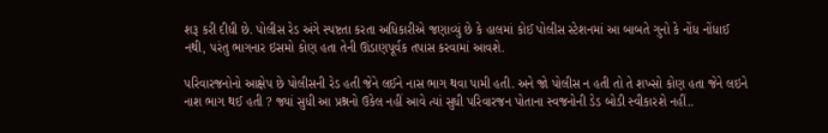શરૂ કરી દીધી છે. પોલીસ રેડ અંગે સ્પષ્ટતા કરતા અધિકારીએ જણાવ્યું છે કે હાલમાં કોઈ પોલીસ સ્ટેશનમાં આ બાબતે ગુનો કે નોંધ નોંધાઈ નથી, પરંતુ ભાગનાર ઇસમો કોણ હતા તેની ઊંડાણપૂર્વક તપાસ કરવામાં આવશે.

પરિવારજનોનો આક્ષેપ છે પોલીસની રેડ હતી જેને લઈને નાસ ભાગ થવા પામી હતી. અને જો પોલીસ ન હતી તો તે શખ્સો કોણ હતા જેને લઇને નાશ ભાગ થઈ હતી ? જ્યાં સુધી આ પ્રશ્નનો ઉકેલ નહીં આવે ત્યાં સુધી પરિવારજન પોતાના સ્વજનોની ડેડ બોડી સ્વીકારશે નહીં..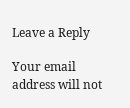Leave a Reply

Your email address will not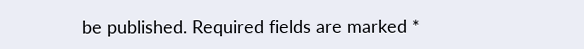be published. Required fields are marked *